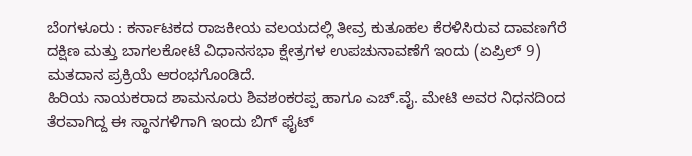ಬೆಂಗಳೂರು : ಕರ್ನಾಟಕದ ರಾಜಕೀಯ ವಲಯದಲ್ಲಿ ತೀವ್ರ ಕುತೂಹಲ ಕೆರಳಿಸಿರುವ ದಾವಣಗೆರೆ ದಕ್ಷಿಣ ಮತ್ತು ಬಾಗಲಕೋಟೆ ವಿಧಾನಸಭಾ ಕ್ಷೇತ್ರಗಳ ಉಪಚುನಾವಣೆಗೆ ಇಂದು (ಏಪ್ರಿಲ್ 9) ಮತದಾನ ಪ್ರಕ್ರಿಯೆ ಆರಂಭಗೊಂಡಿದೆ.
ಹಿರಿಯ ನಾಯಕರಾದ ಶಾಮನೂರು ಶಿವಶಂಕರಪ್ಪ ಹಾಗೂ ಎಚ್.ವೈ. ಮೇಟಿ ಅವರ ನಿಧನದಿಂದ ತೆರವಾಗಿದ್ದ ಈ ಸ್ಥಾನಗಳಿಗಾಗಿ ಇಂದು ಬಿಗ್ ಫೈಟ್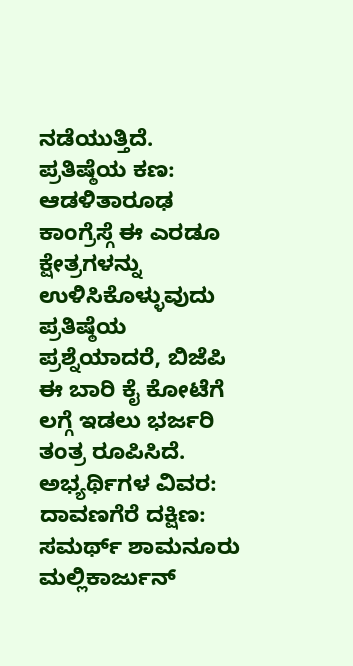ನಡೆಯುತ್ತಿದೆ.
ಪ್ರತಿಷ್ಠೆಯ ಕಣ: ಆಡಳಿತಾರೂಢ ಕಾಂಗ್ರೆಸ್ಗೆ ಈ ಎರಡೂ ಕ್ಷೇತ್ರಗಳನ್ನು ಉಳಿಸಿಕೊಳ್ಳುವುದು ಪ್ರತಿಷ್ಠೆಯ ಪ್ರಶ್ನೆಯಾದರೆ, ಬಿಜೆಪಿ ಈ ಬಾರಿ ಕೈ ಕೋಟೆಗೆ ಲಗ್ಗೆ ಇಡಲು ಭರ್ಜರಿ ತಂತ್ರ ರೂಪಿಸಿದೆ.
ಅಭ್ಯರ್ಥಿಗಳ ವಿವರ:
ದಾವಣಗೆರೆ ದಕ್ಷಿಣ: ಸಮರ್ಥ್ ಶಾಮನೂರು ಮಲ್ಲಿಕಾರ್ಜುನ್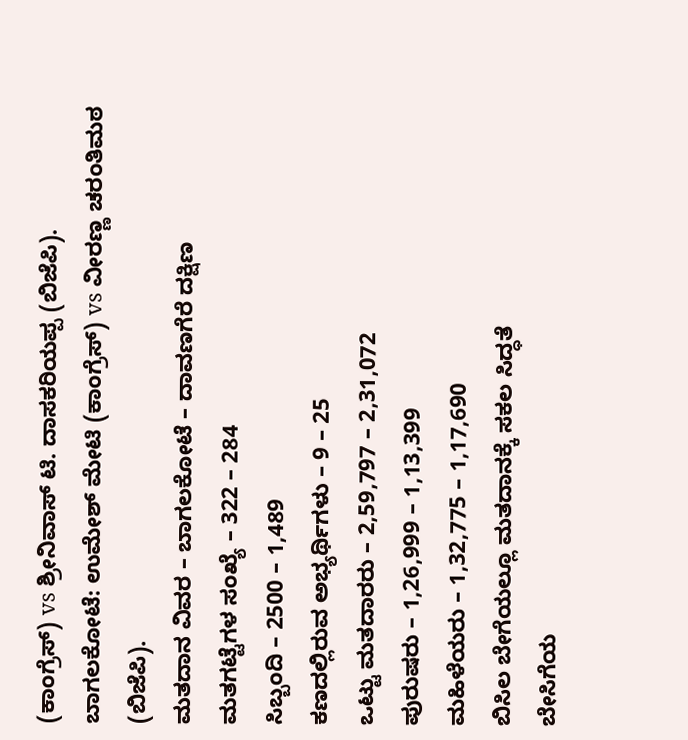(ಕಾಂಗ್ರೆಸ್) vs ಶ್ರೀನಿವಾಸ್ ಟಿ. ದಾಸಕರಿಯಪ್ಪ (ಬಿಜೆಪಿ).
ಬಾಗಲಕೋಟೆ: ಉಮೇಶ್ ಮೇಟಿ (ಕಾಂಗ್ರೆಸ್) vs ವೀರಣ್ಣ ಚರಂತಿಮಠ (ಬಿಜೆಪಿ).
ಮತದಾನ ವಿವರ – ಬಾಗಲಕೋಟೆ – ದಾವಣಗೆರೆ ದಕ್ಷಿಣ
ಮತಗಟ್ಟೆಗಳ ಸಂಖ್ಯೆ – 322 – 284
ಸಿಬ್ಬಂದಿ – 2500 – 1,489
ಕಣದಲ್ಲಿರುವ ಅಭ್ಯರ್ಥಿಗಳು – 9 – 25
ಒಟ್ಟು ಮತದಾರರು – 2,59,797 – 2,31,072
ಪುರುಷರು – 1,26,999 – 1,13,399
ಮಹಿಳೆಯರು – 1,32,775 – 1,17,690
ಬಿಸಿಲ ಬೇಗೆಯಲ್ಲೂ ಮತದಾನಕ್ಕೆ ಸಕಲ ಸಿದ್ಧತೆ
ಬೇಸಿಗೆಯ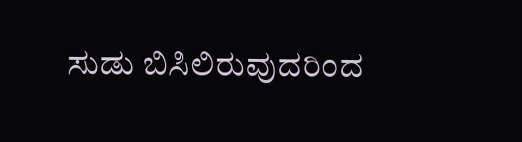ಸುಡು ಬಿಸಿಲಿರುವುದರಿಂದ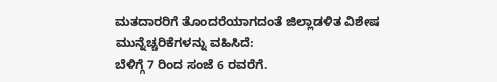ಮತದಾರರಿಗೆ ತೊಂದರೆಯಾಗದಂತೆ ಜಿಲ್ಲಾಡಳಿತ ವಿಶೇಷ ಮುನ್ನೆಚ್ಚರಿಕೆಗಳನ್ನು ವಹಿಸಿದೆ:
ಬೆಳಿಗ್ಗೆ 7 ರಿಂದ ಸಂಜೆ 6 ರವರೆಗೆ.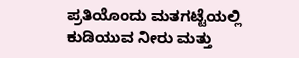ಪ್ರತಿಯೊಂದು ಮತಗಟ್ಟೆಯಲ್ಲಿ ಕುಡಿಯುವ ನೀರು ಮತ್ತು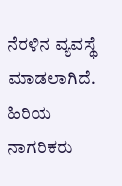ನೆರಳಿನ ವ್ಯವಸ್ಥೆ ಮಾಡಲಾಗಿದೆ.
ಹಿರಿಯ ನಾಗರಿಕರು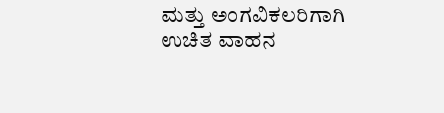ಮತ್ತು ಅಂಗವಿಕಲರಿಗಾಗಿ ಉಚಿತ ವಾಹನ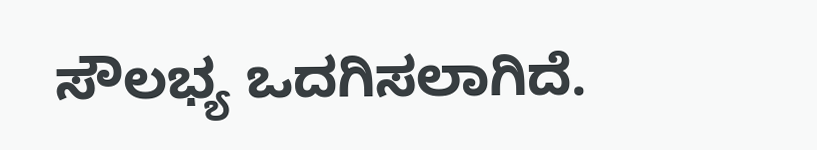ಸೌಲಭ್ಯ ಒದಗಿಸಲಾಗಿದೆ.